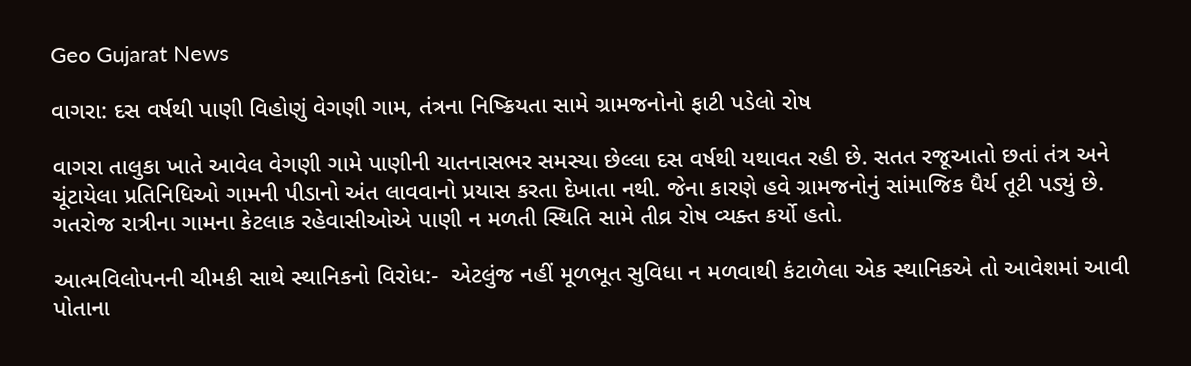Geo Gujarat News

વાગરા: દસ વર્ષથી પાણી વિહોણું વેગણી ગામ, તંત્રના નિષ્ક્રિયતા સામે ગ્રામજનોનો ફાટી પડેલો રોષ

વાગરા તાલુકા ખાતે આવેલ વેગણી ગામે પાણીની યાતનાસભર સમસ્યા છેલ્લા દસ વર્ષથી યથાવત રહી છે. સતત રજૂઆતો છતાં તંત્ર અને ચૂંટાયેલા પ્રતિનિધિઓ ગામની પીડાનો અંત લાવવાનો પ્રયાસ કરતા દેખાતા નથી. જેના કારણે હવે ગ્રામજનોનું સાંમાજિક ધૈર્ય તૂટી પડ્યું છે. ગતરોજ રાત્રીના ગામના કેટલાક રહેવાસીઓએ પાણી ન મળતી સ્થિતિ સામે તીવ્ર રોષ વ્યક્ત કર્યો હતો.

આત્મવિલોપનની ચીમકી સાથે સ્થાનિકનો વિરોધ:-  એટલુંજ નહીં મૂળભૂત સુવિધા ન મળવાથી કંટાળેલા એક સ્થાનિકએ તો આવેશમાં આવી પોતાના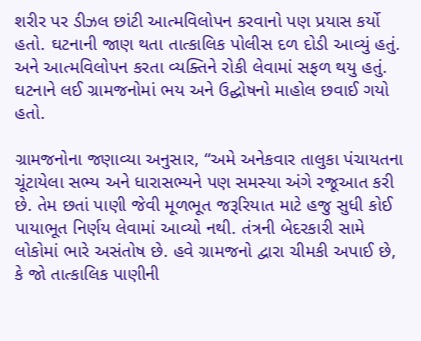શરીર પર ડીઝલ છાંટી આત્મવિલોપન કરવાનો પણ પ્રયાસ કર્યો હતો. ઘટનાની જાણ થતા તાત્કાલિક પોલીસ દળ દોડી આવ્યું હતું. અને આત્મવિલોપન કરતા વ્યક્તિને રોકી લેવામાં સફળ થયુ હતું. ઘટનાને લઈ ગ્રામજનોમાં ભય અને ઉદ્ઘોષનો માહોલ છવાઈ ગયો હતો.

ગ્રામજનોના જણાવ્યા અનુસાર, “અમે અનેકવાર તાલુકા પંચાયતના ચૂંટાયેલા સભ્ય અને ધારાસભ્યને પણ સમસ્યા અંગે રજૂઆત કરી છે. તેમ છતાં પાણી જેવી મૂળભૂત જરૂરિયાત માટે હજુ સુધી કોઈ પાયાભૂત નિર્ણય લેવામાં આવ્યો નથી. તંત્રની બેદરકારી સામે લોકોમાં ભારે અસંતોષ છે. હવે ગ્રામજનો દ્વારા ચીમકી અપાઈ છે, કે જો તાત્કાલિક પાણીની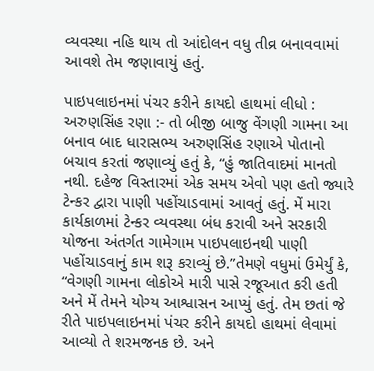વ્યવસ્થા નહિ થાય તો આંદોલન વધુ તીવ્ર બનાવવામાં આવશે તેમ જણાવાયું હતું.

પાઇપલાઇનમાં પંચર કરીને કાયદો હાથમાં લીધો : અરુણસિંહ રણા :- તો બીજી બાજુ વેંગણી ગામના આ બનાવ બાદ ધારાસભ્ય અરુણસિંહ રણાએ પોતાનો બચાવ કરતાં જણાવ્યું હતું કે, “હું જાતિવાદમાં માનતો નથી. દહેજ વિસ્તારમાં એક સમય એવો પણ હતો જ્યારે ટેન્કર દ્વારા પાણી પહોંચાડવામાં આવતું હતું. મેં મારા કાર્યકાળમાં ટેન્કર વ્યવસ્થા બંધ કરાવી અને સરકારી યોજના અંતર્ગત ગામેગામ પાઇપલાઇનથી પાણી પહોંચાડવાનું કામ શરૂ કરાવ્યું છે.”તેમણે વધુમાં ઉમેર્યું કે, “વેગણી ગામના લોકોએ મારી પાસે રજૂઆત કરી હતી અને મેં તેમને યોગ્ય આશ્વાસન આપ્યું હતું. તેમ છતાં જે રીતે પાઇપલાઇનમાં પંચર કરીને કાયદો હાથમાં લેવામાં આવ્યો તે શરમજનક છે. અને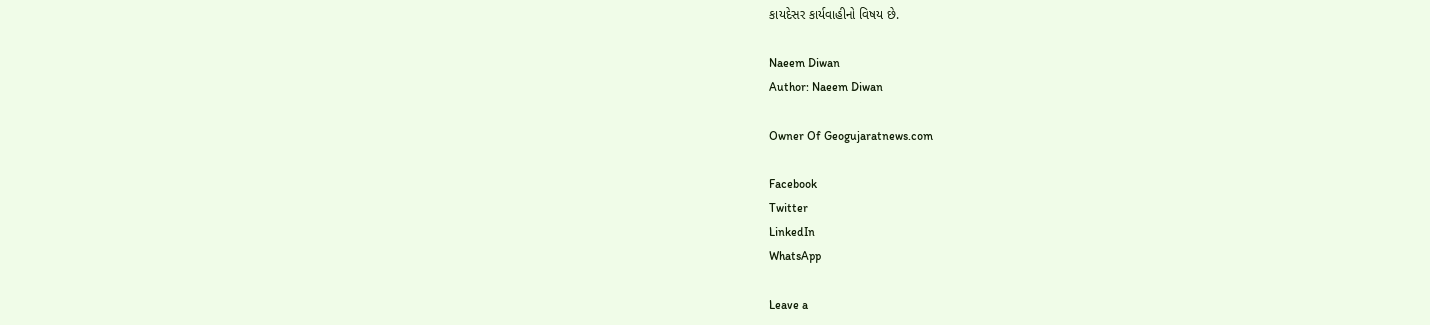કાયદેસર કાર્યવાહીનો વિષય છે.

Naeem Diwan
Author: Naeem Diwan

Owner Of Geogujaratnews.com

Facebook
Twitter
LinkedIn
WhatsApp

Leave a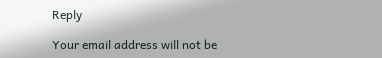Reply

Your email address will not be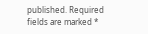published. Required fields are marked *